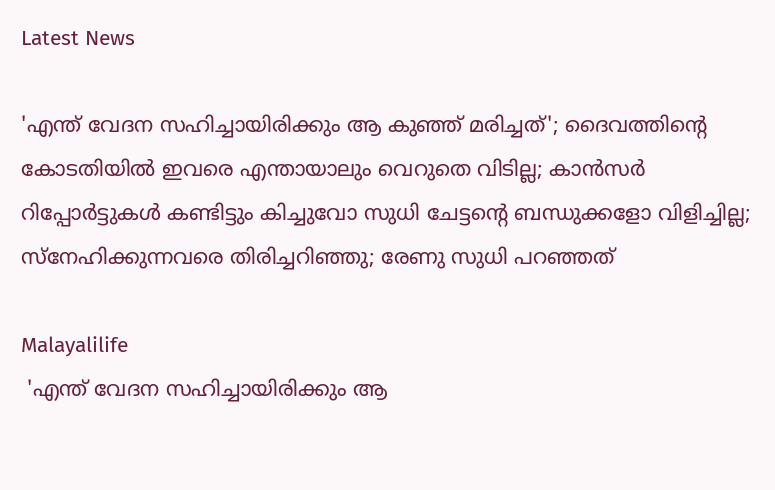Latest News

'എന്ത് വേദന സഹിച്ചായിരിക്കും ആ കുഞ്ഞ് മരിച്ചത്'; ദൈവത്തിന്റെ കോടതിയില്‍ ഇവരെ എന്തായാലും വെറുതെ വിടില്ല; കാന്‍സര്‍ റിപ്പോര്‍ട്ടുകള്‍ കണ്ടിട്ടും കിച്ചുവോ സുധി ചേട്ടന്റെ ബന്ധുക്കളോ വിളിച്ചില്ല; സ്‌നേഹിക്കുന്നവരെ തിരിച്ചറിഞ്ഞു; രേണു സുധി പറഞ്ഞത്

Malayalilife
 'എന്ത് വേദന സഹിച്ചായിരിക്കും ആ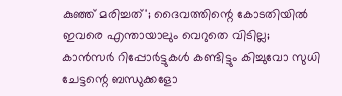കുഞ്ഞ് മരിച്ചത്'; ദൈവത്തിന്റെ കോടതിയില്‍ ഇവരെ എന്തായാലും വെറുതെ വിടില്ല;  കാന്‍സര്‍ റിപ്പോര്‍ട്ടുകള്‍ കണ്ടിട്ടും കിച്ചുവോ സുധി ചേട്ടന്റെ ബന്ധുക്കളോ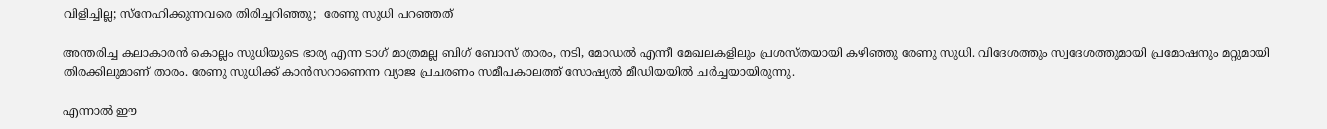വിളിച്ചില്ല; സ്‌നേഹിക്കുന്നവരെ തിരിച്ചറിഞ്ഞു;  രേണു സുധി പറഞ്ഞത്

അന്തരിച്ച കലാകാരന്‍ കൊല്ലം സുധിയുടെ ഭാര്യ എന്ന ടാഗ് മാത്രമല്ല ബിഗ് ബോസ് താരം, നടി, മോഡല്‍ എന്നീ മേഖലകളിലും പ്രശസ്തയായി കഴിഞ്ഞു രേണു സുധി. വിദേശത്തും സ്വദേശത്തുമായി പ്രമോഷനും മറ്റുമായി തിരക്കിലുമാണ് താരം. രേണു സുധിക്ക് കാന്‍സറാണെന്ന വ്യാജ പ്രചരണം സമീപകാലത്ത് സോഷ്യല്‍ മീഡിയയില്‍ ചര്‍ച്ചയായിരുന്നു.

എന്നാല്‍ ഈ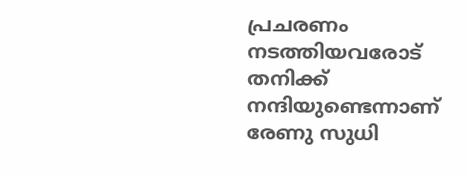പ്രചരണം നടത്തിയവരോട് തനിക്ക് നന്ദിയുണ്ടെന്നാണ് രേണു സുധി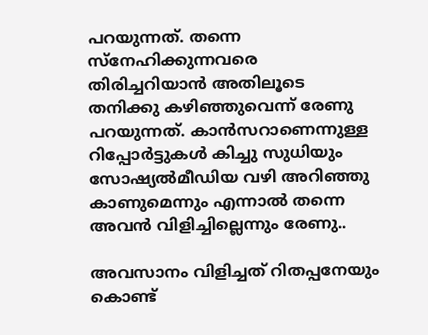പറയുന്നത്. തന്നെ സ്‌നേഹിക്കുന്നവരെ തിരിച്ചറിയാന്‍ അതിലൂടെ തനിക്കു കഴിഞ്ഞുവെന്ന് രേണു പറയുന്നത്. കാന്‍സറാണെന്നുള്ള റിപ്പോര്‍ട്ടുകള്‍ കിച്ചു സുധിയും സോഷ്യല്‍മീഡിയ വഴി അറിഞ്ഞു കാണുമെന്നും എന്നാല്‍ തന്നെ അവന്‍ വിളിച്ചില്ലെന്നും രേണു..

അവസാനം വിളിച്ചത് റിതപ്പനേയും കൊണ്ട്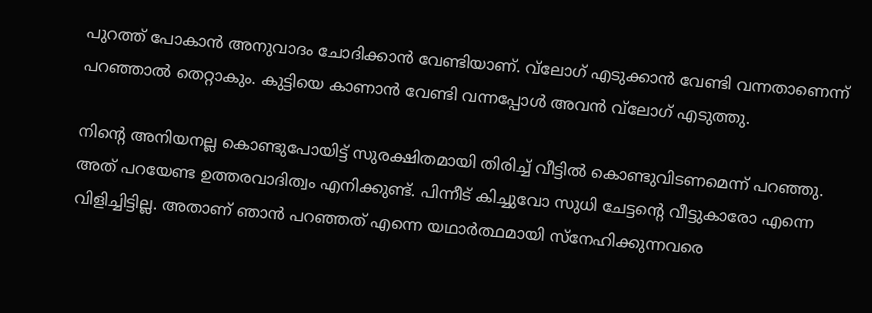പുറത്ത് പോകാന്‍ അനുവാദം ചോദിക്കാന്‍ വേണ്ടിയാണ്. വ്‌ലോഗ് എടുക്കാന്‍ വേണ്ടി വന്നതാണെന്ന് പറഞ്ഞാല്‍ തെറ്റാകും. കുട്ടിയെ കാണാന്‍ വേണ്ടി വന്നപ്പോള്‍ അവന്‍ വ്‌ലോഗ് എടുത്തു.

നിന്റെ അനിയനല്ല കൊണ്ടുപോയിട്ട് സുരക്ഷിതമായി തിരിച്ച് വീട്ടില്‍ കൊണ്ടുവിടണമെന്ന് പറഞ്ഞു. അത് പറയേണ്ട ഉത്തരവാദിത്വം എനിക്കുണ്ട്. പിന്നീട് കിച്ചുവോ സുധി ചേട്ടന്റെ വീട്ടുകാരോ എന്നെ വിളിച്ചിട്ടില്ല. അതാണ് ഞാന്‍ പറഞ്ഞത് എന്നെ യഥാര്‍ത്ഥമായി സ്‌നേഹിക്കുന്നവരെ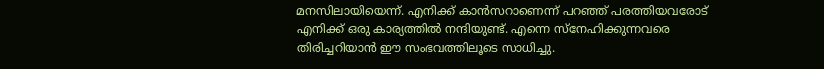മനസിലായിയെന്ന്. എനിക്ക് കാന്‍സറാണെന്ന് പറഞ്ഞ് പരത്തിയവരോട് എനിക്ക് ഒരു കാര്യത്തില്‍ നന്ദിയുണ്ട്. എന്നെ സ്‌നേഹിക്കുന്നവരെ തിരിച്ചറിയാന്‍ ഈ സംഭവത്തിലൂടെ സാധിച്ചു.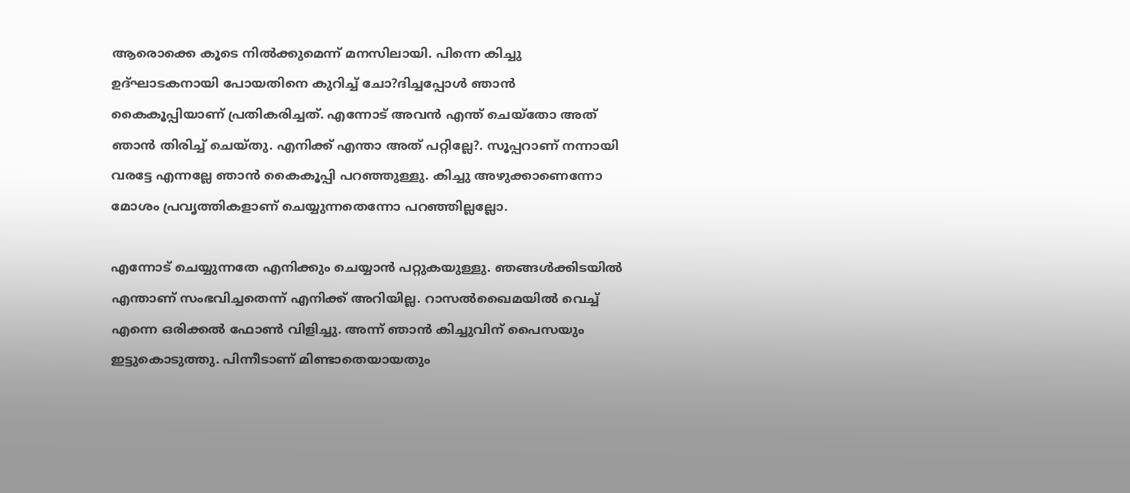ആരൊക്കെ കൂടെ നില്‍ക്കുമെന്ന് മനസിലായി. പിന്നെ കിച്ചു ഉദ്ഘാടകനായി പോയതിനെ കുറിച്ച് ചോ?ദിച്ചപ്പോള്‍ ഞാന്‍ കൈകൂപ്പിയാണ് പ്രതികരിച്ചത്. എന്നോട് അവന്‍ എന്ത് ചെയ്‌തോ അത് ഞാന്‍ തിരിച്ച് ചെയ്തു. എനിക്ക് എന്താ അത് പറ്റില്ലേ?. സൂപ്പറാണ് നന്നായി വരട്ടേ എന്നല്ലേ ഞാന്‍ കൈകൂപ്പി പറഞ്ഞുള്ളു. കിച്ചു അഴുക്കാണെന്നോ മോശം പ്രവൃത്തികളാണ് ചെയ്യുന്നതെന്നോ പറഞ്ഞില്ലല്ലോ.

എന്നോട് ചെയ്യുന്നതേ എനിക്കും ചെയ്യാന്‍ പറ്റുകയുള്ളു. ഞങ്ങള്‍ക്കിടയില്‍ എന്താണ് സംഭവിച്ചതെന്ന് എനിക്ക് അറിയില്ല. റാസല്‍ഖൈമയില്‍ വെച്ച് എന്നെ ഒരിക്കല്‍ ഫോണ്‍ വിളിച്ചു. അന്ന് ഞാന്‍ കിച്ചുവിന് പൈസയും ഇട്ടുകൊടുത്തു. പിന്നീടാണ് മിണ്ടാതെയായതും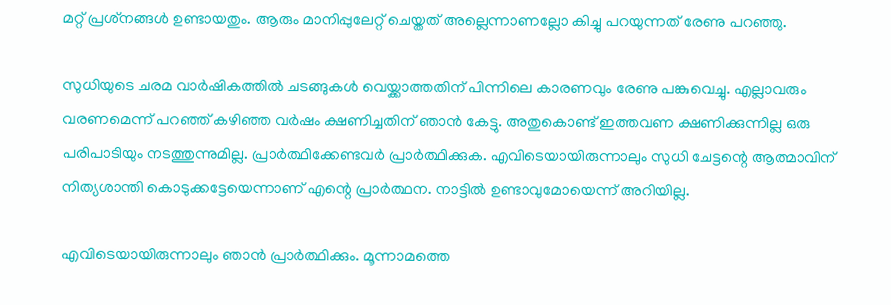മറ്റ് പ്രശ്‌നങ്ങള്‍ ഉണ്ടായതും. ആരും മാനിപ്പുലേറ്റ് ചെയ്തത് അല്ലെന്നാണല്ലോ കിച്ചു പറയുന്നത് രേണു പറഞ്ഞു.

സുധിയുടെ ചരമ വാര്‍ഷികത്തില്‍ ചടങ്ങുകള്‍ വെയ്ക്കാത്തതിന് പിന്നിലെ കാരണവും രേണു പങ്കുവെച്ചു. എല്ലാവരും വരണമെന്ന് പറഞ്ഞ് കഴിഞ്ഞ വര്‍ഷം ക്ഷണിച്ചതിന് ഞാന്‍ കേട്ടു. അതുകൊണ്ട് ഇത്തവണ ക്ഷണിക്കുന്നില്ല ഒരു പരിപാടിയും നടത്തുന്നുമില്ല. പ്രാര്‍ത്ഥിക്കേണ്ടവര്‍ പ്രാര്‍ത്ഥിക്കുക. എവിടെയായിരുന്നാലും സുധി ചേട്ടന്റെ ആത്മാവിന് നിത്യശാന്തി കൊടുക്കട്ടേയെന്നാണ് എന്റെ പ്രാര്‍ത്ഥന. നാട്ടില്‍ ഉണ്ടാവുമോയെന്ന് അറിയില്ല.

എവിടെയായിരുന്നാലും ഞാന്‍ പ്രാര്‍ത്ഥിക്കും. മൂന്നാമത്തെ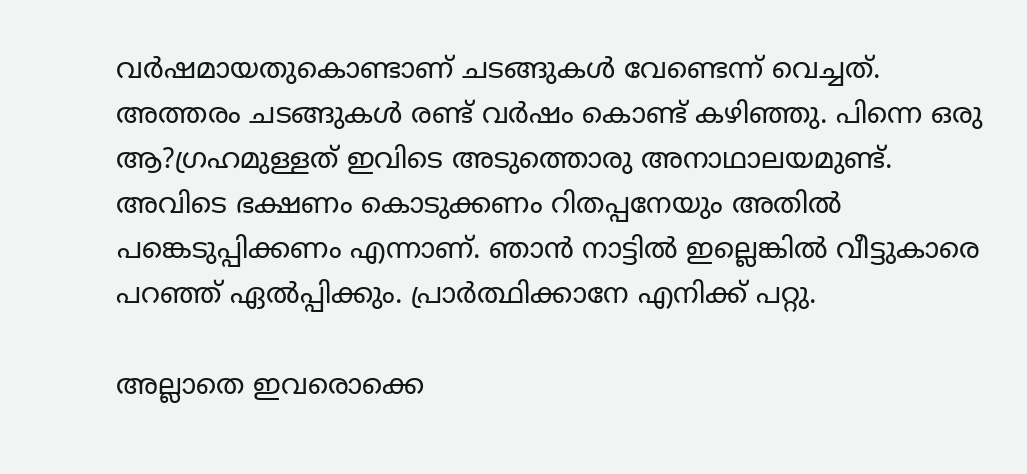വര്‍ഷമായതുകൊണ്ടാണ് ചടങ്ങുകള്‍ വേണ്ടെന്ന് വെച്ചത്. അത്തരം ചടങ്ങുകള്‍ രണ്ട് വര്‍ഷം കൊണ്ട് കഴിഞ്ഞു. പിന്നെ ഒരു ആ?ഗ്രഹമുള്ളത് ഇവിടെ അടുത്തൊരു അനാഥാലയമുണ്ട്. അവിടെ ഭക്ഷണം കൊടുക്കണം റിതപ്പനേയും അതില്‍ പങ്കെടുപ്പിക്കണം എന്നാണ്. ഞാന്‍ നാട്ടില്‍ ഇല്ലെങ്കില്‍ വീട്ടുകാരെ പറഞ്ഞ് ഏല്‍പ്പിക്കും. പ്രാര്‍ത്ഥിക്കാനേ എനിക്ക് പറ്റു.

അല്ലാതെ ഇവരൊക്കെ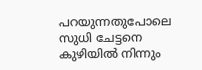പറയുന്നതുപോലെ സുധി ചേട്ടനെ കുഴിയില്‍ നിന്നും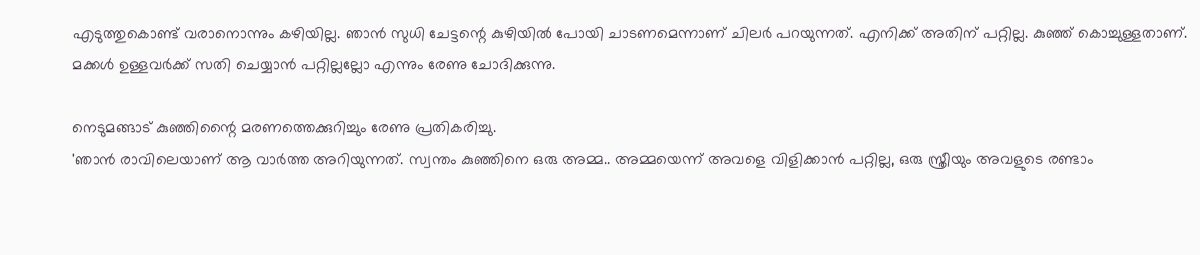എടുത്തുകൊണ്ട് വരാനൊന്നും കഴിയില്ല. ഞാന്‍ സുധി ചേട്ടന്റെ കുഴിയില്‍ പോയി ചാടണമെന്നാണ് ചിലര്‍ പറയുന്നത്. എനിക്ക് അതിന് പറ്റില്ല. കുഞ്ഞ് കൊച്ചുള്ളതാണ്. മക്കള്‍ ഉള്ളവര്‍ക്ക് സതി ചെയ്യാന്‍ പറ്റില്ലല്ലോ എന്നും രേണു ചോദിക്കുന്നു.

നെടുമങ്ങാട് കുഞ്ഞിന്റൈ മരണത്തെക്കുറിച്ചും രേണു പ്രതികരിച്ചു.
'ഞാന്‍ രാവിലെയാണ് ആ വാര്‍ത്ത അറിയുന്നത്. സ്വന്തം കുഞ്ഞിനെ ഒരു അമ്മ.. അമ്മയെന്ന് അവളെ വിളിക്കാന്‍ പറ്റില്ല, ഒരു സ്ത്രീയും അവളുടെ രണ്ടാം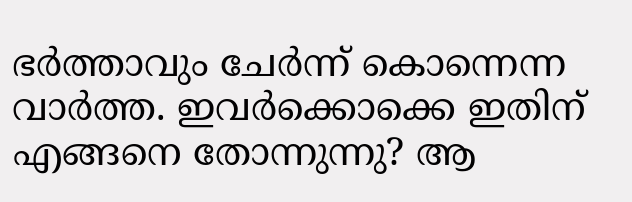ഭര്‍ത്താവും ചേര്‍ന്ന് കൊന്നെന്ന വാര്‍ത്ത. ഇവര്‍ക്കൊക്കെ ഇതിന് എങ്ങനെ തോന്നുന്നു? ആ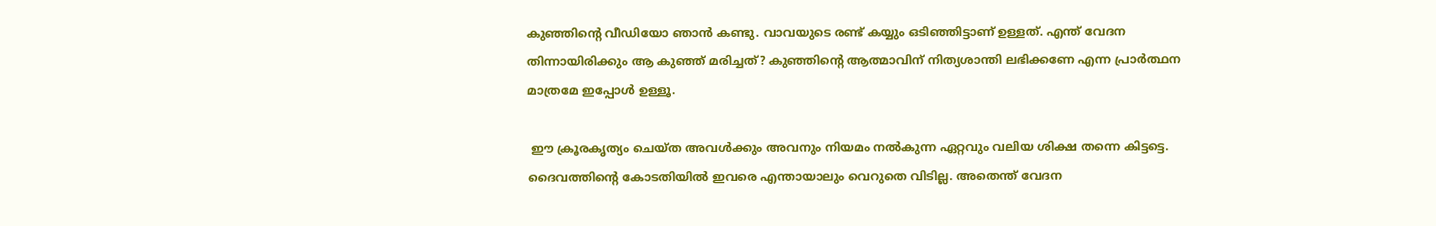കുഞ്ഞിന്റെ വീഡിയോ ഞാന്‍ കണ്ടു. വാവയുടെ രണ്ട് കയ്യും ഒടിഞ്ഞിട്ടാണ് ഉള്ളത്. എന്ത് വേദന തിന്നായിരിക്കും ആ കുഞ്ഞ് മരിച്ചത്? കുഞ്ഞിന്റെ ആത്മാവിന് നിത്യശാന്തി ലഭിക്കണേ എന്ന പ്രാര്‍ത്ഥന മാത്രമേ ഇപ്പോള്‍ ഉള്ളൂ.

 ഈ ക്രൂരകൃത്യം ചെയ്ത അവള്‍ക്കും അവനും നിയമം നല്‍കുന്ന ഏറ്റവും വലിയ ശിക്ഷ തന്നെ കിട്ടട്ടെ. ദൈവത്തിന്റെ കോടതിയില്‍ ഇവരെ എന്തായാലും വെറുതെ വിടില്ല. അതെന്ത് വേദന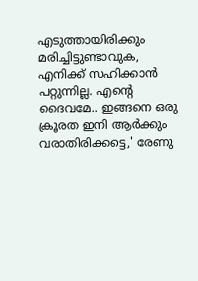എടുത്തായിരിക്കും മരിച്ചിട്ടുണ്ടാവുക, എനിക്ക് സഹിക്കാന്‍ പറ്റുന്നില്ല. എന്റെ ദൈവമേ.. ഇങ്ങനെ ഒരു ക്രൂരത ഇനി ആര്‍ക്കും വരാതിരിക്കട്ടെ,' രേണു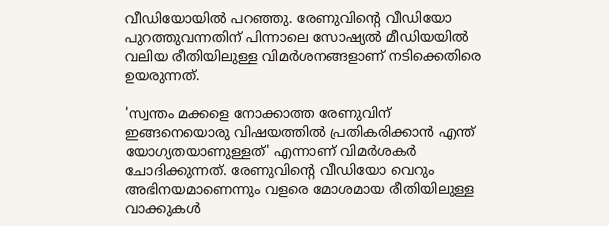വീഡിയോയില്‍ പറഞ്ഞു. രേണുവിന്റെ വീഡിയോ പുറത്തുവന്നതിന് പിന്നാലെ സോഷ്യല്‍ മീഡിയയില്‍ വലിയ രീതിയിലുള്ള വിമര്‍ശനങ്ങളാണ് നടിക്കെതിരെ ഉയരുന്നത്.

'സ്വന്തം മക്കളെ നോക്കാത്ത രേണുവിന് ഇങ്ങനെയൊരു വിഷയത്തില്‍ പ്രതികരിക്കാന്‍ എന്ത് യോഗ്യതയാണുള്ളത്' എന്നാണ് വിമര്‍ശകര്‍ ചോദിക്കുന്നത്. രേണുവിന്റെ വീഡിയോ വെറും അഭിനയമാണെന്നും വളരെ മോശമായ രീതിയിലുള്ള വാക്കുകള്‍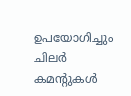ഉപയോഗിച്ചും ചിലര്‍ കമന്റുകള്‍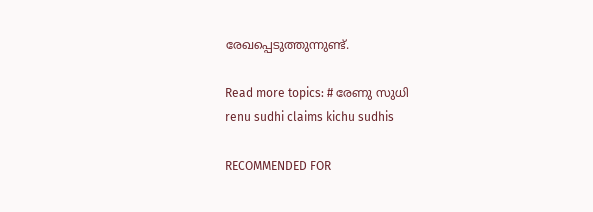രേഖപ്പെടുത്തുന്നുണ്ട്.

Read more topics: # രേണു സുധി
renu sudhi claims kichu sudhis

RECOMMENDED FOR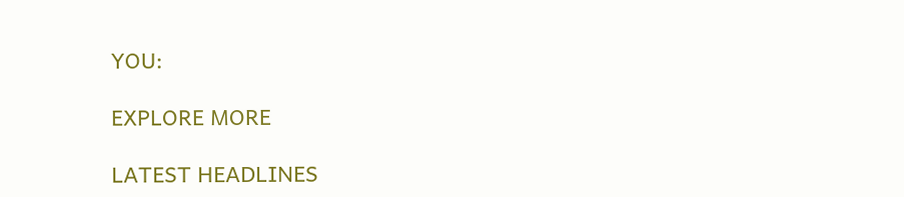YOU:

EXPLORE MORE

LATEST HEADLINES